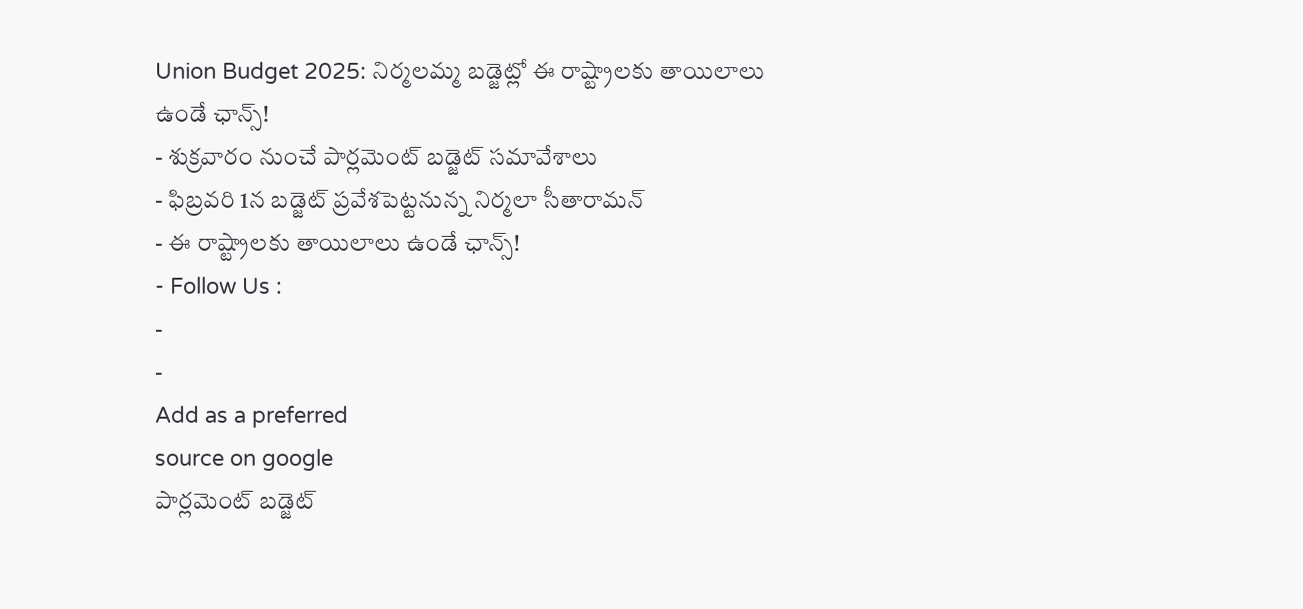Union Budget 2025: నిర్మలమ్మ బడ్జెట్లో ఈ రాష్ట్రాలకు తాయిలాలు ఉండే ఛాన్స్!
- శుక్రవారం నుంచే పార్లమెంట్ బడ్జెట్ సమావేశాలు
- ఫిబ్రవరి 1న బడ్జెట్ ప్రవేశపెట్టనున్న నిర్మలా సీతారామన్
- ఈ రాష్ట్రాలకు తాయిలాలు ఉండే ఛాన్స్!
- Follow Us :
-
-
Add as a preferred
source on google
పార్లమెంట్ బడ్జెట్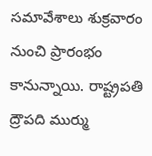సమావేశాలు శుక్రవారం నుంచి ప్రారంభం కానున్నాయి. రాష్ట్రపతి ద్రౌపది ముర్ము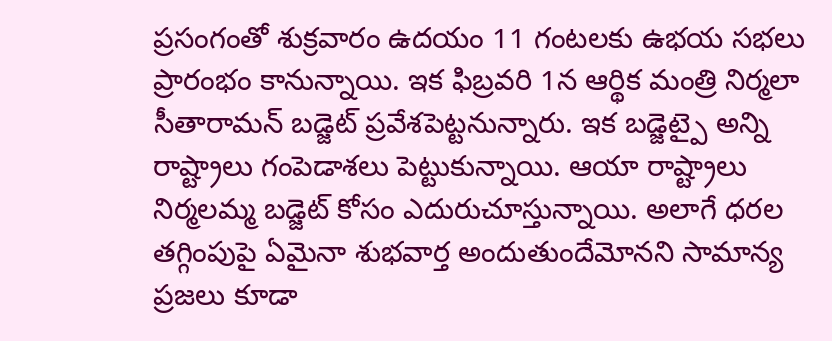ప్రసంగంతో శుక్రవారం ఉదయం 11 గంటలకు ఉభయ సభలు ప్రారంభం కానున్నాయి. ఇక ఫిబ్రవరి 1న ఆర్థిక మంత్రి నిర్మలా సీతారామన్ బడ్జెట్ ప్రవేశపెట్టనున్నారు. ఇక బడ్జెట్పై అన్ని రాష్ట్రాలు గంపెడాశలు పెట్టుకున్నాయి. ఆయా రాష్ట్రాలు నిర్మలమ్మ బడ్జెట్ కోసం ఎదురుచూస్తున్నాయి. అలాగే ధరల తగ్గింపుపై ఏమైనా శుభవార్త అందుతుందేమోనని సామాన్య ప్రజలు కూడా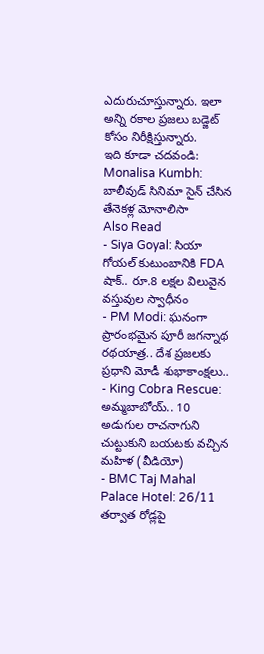ఎదురుచూస్తున్నారు. ఇలా అన్ని రకాల ప్రజలు బడ్జెట్ కోసం నిరీక్షిస్తున్నారు.
ఇది కూడా చదవండి: Monalisa Kumbh: బాలీవుడ్ సినిమా సైన్ చేసిన తేనెకళ్ల మోనాలిసా
Also Read
- Siya Goyal: సియా గోయల్ కుటుంబానికి FDA షాక్.. రూ.8 లక్షల విలువైన వస్తువుల స్వాధీనం
- PM Modi: ఘనంగా ప్రారంభమైన పూరీ జగన్నాథ రథయాత్ర.. దేశ ప్రజలకు ప్రధాని మోడీ శుభాకాంక్షలు..
- King Cobra Rescue: అమ్మబాబోయ్.. 10 అడుగుల రాచనాగుని చుట్టుకుని బయటకు వచ్చిన మహిళ (వీడియో)
- BMC Taj Mahal Palace Hotel: 26/11 తర్వాత రోడ్లపై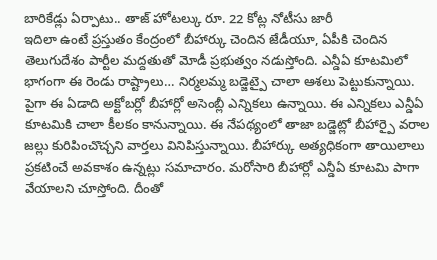బారికేడ్లు ఏర్పాటు.. తాజ్ హోటల్కు రూ. 22 కోట్ల నోటీసు జారీ
ఇదిలా ఉంటే ప్రస్తుతం కేంద్రంలో బీహార్కు చెందిన జేడీయూ, ఏపీకి చెందిన తెలుగుదేశం పార్టీల మద్దతుతో మోడీ ప్రభుత్వం నడుస్తోంది. ఎన్డీఏ కూటమిలో భాగంగా ఈ రెండు రాష్ట్రాలు… నిర్మలమ్మ బడ్జెట్పై చాలా ఆశలు పెట్టుకున్నాయి. పైగా ఈ ఏడాది అక్టోబర్లో బీహార్లో అసెంబ్లీ ఎన్నికలు ఉన్నాయి. ఈ ఎన్నికలు ఎన్డీఏ కూటమికి చాలా కీలకం కానున్నాయి. ఈ నేపథ్యంలో తాజా బడ్జెట్లో బీహార్పై వరాల జల్లు కురిపించొచ్చని వార్తలు వినిపిస్తున్నాయి. బీహార్కు అత్యధికంగా తాయిలాలు ప్రకటించే అవకాశం ఉన్నట్లు సమాచారం. మరోసారి బీహార్లో ఎన్డీఏ కూటమి పాగా వేయాలని చూస్తోంది. దీంతో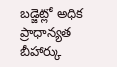బడ్జెట్లో అధిక ప్రాధాన్యత బీహార్కు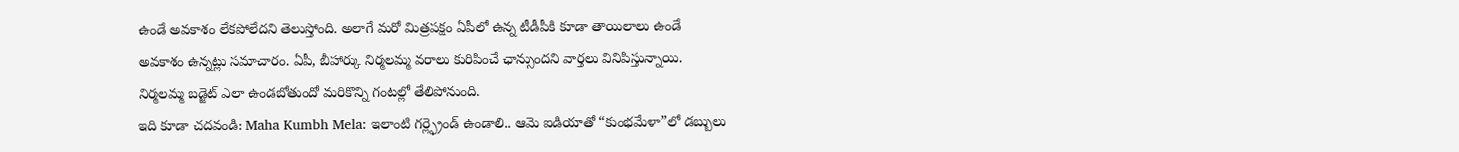ఉండే అవకాశం లేకపోలేదని తెలుస్తోంది. అలాగే మరో మిత్రపక్షం ఏపీలో ఉన్న టీడీపీకి కూడా తాయిలాలు ఉండే అవకాశం ఉన్నట్లు సమాచారం. ఏపీ, బీహార్కు నిర్మలమ్మ వరాలు కురిపించే ఛాన్సుందని వార్తలు వినిపిస్తున్నాయి. నిర్మలమ్మ బడ్జెట్ ఎలా ఉండబోతుందో మరికొన్ని గంటల్లో తేలిపోనుంది.
ఇది కూడా చదవండి: Maha Kumbh Mela: ఇలాంటి గర్ల్ఫ్రెండ్ ఉండాలి.. ఆమె ఐడియాతో “కుంభమేళా”లో డబ్బులు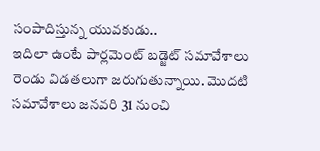సంపాదిస్తున్న యువకుడు..
ఇదిలా ఉంటే పార్లమెంట్ బడ్జెట్ సమావేశాలు రెండు విడతలుగా జరుగుతున్నాయి. మొదటి సమావేశాలు జనవరి 31 నుంచి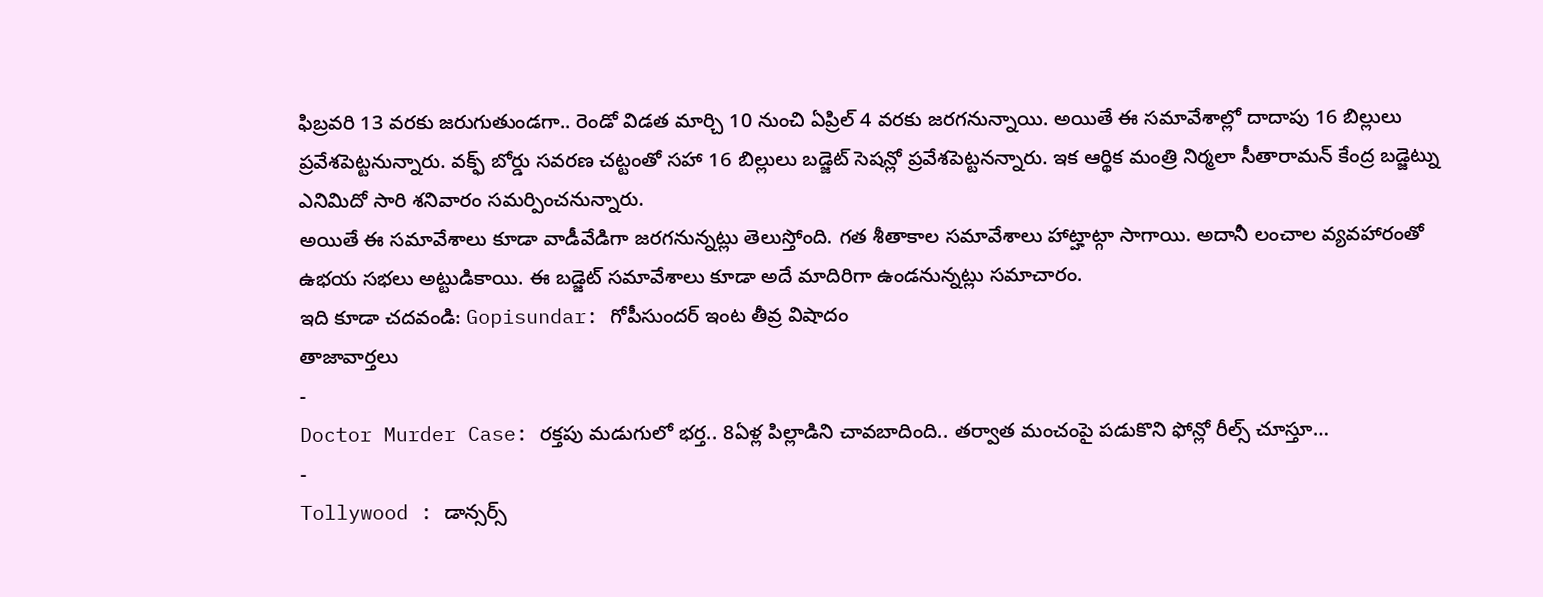ఫిబ్రవరి 13 వరకు జరుగుతుండగా.. రెండో విడత మార్చి 10 నుంచి ఏప్రిల్ 4 వరకు జరగనున్నాయి. అయితే ఈ సమావేశాల్లో దాదాపు 16 బిల్లులు ప్రవేశపెట్టనున్నారు. వక్ఫ్ బోర్డు సవరణ చట్టంతో సహా 16 బిల్లులు బడ్జెట్ సెషన్లో ప్రవేశపెట్టనన్నారు. ఇక ఆర్థిక మంత్రి నిర్మలా సీతారామన్ కేంద్ర బడ్జెట్ను ఎనిమిదో సారి శనివారం సమర్పించనున్నారు.
అయితే ఈ సమావేశాలు కూడా వాడీవేడిగా జరగనున్నట్లు తెలుస్తోంది. గత శీతాకాల సమావేశాలు హాట్హాట్గా సాగాయి. అదానీ లంచాల వ్యవహారంతో ఉభయ సభలు అట్టుడికాయి. ఈ బడ్జెట్ సమావేశాలు కూడా అదే మాదిరిగా ఉండనున్నట్లు సమాచారం.
ఇది కూడా చదవండి: Gopisundar: గోపీసుందర్ ఇంట తీవ్ర విషాదం
తాజావార్తలు
-
Doctor Murder Case: రక్తపు మడుగులో భర్త.. 8ఏళ్ల పిల్లాడిని చావబాదింది.. తర్వాత మంచంపై పడుకొని ఫోన్లో రీల్స్ చూస్తూ…
-
Tollywood : డాన్సర్స్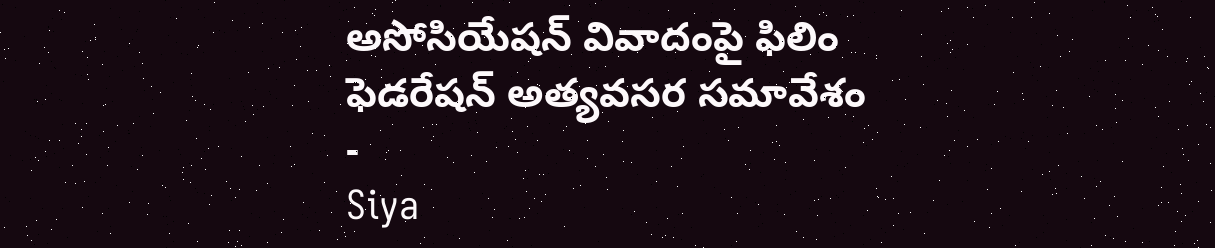అసోసియేషన్ వివాదంపై ఫిలిం ఫెడరేషన్ అత్యవసర సమావేశం
-
Siya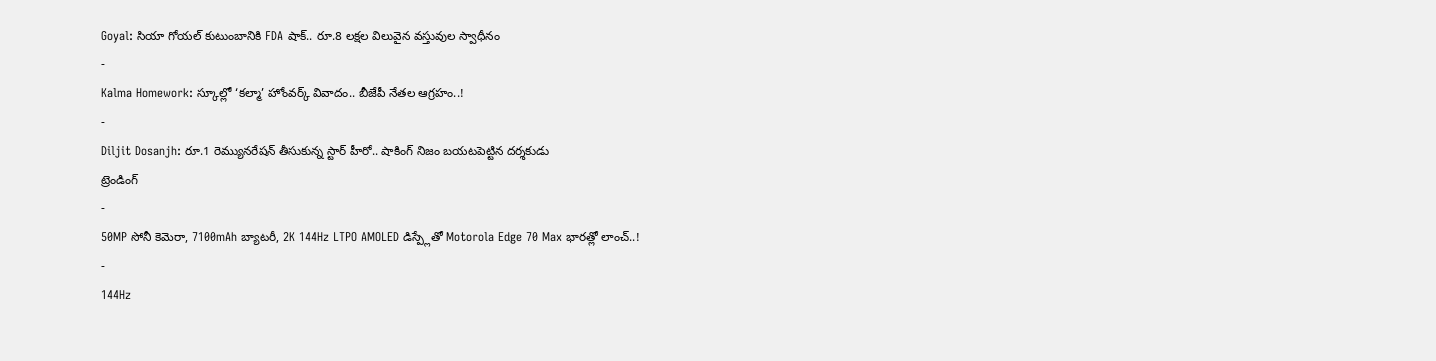Goyal: సియా గోయల్ కుటుంబానికి FDA షాక్.. రూ.8 లక్షల విలువైన వస్తువుల స్వాధీనం
-
Kalma Homework: స్కూల్లో ‘కల్మా’ హోంవర్క్ వివాదం.. బీజేపీ నేతల ఆగ్రహం..!
-
Diljit Dosanjh: రూ.1 రెమ్యునరేషన్ తీసుకున్న స్టార్ హీరో.. షాకింగ్ నిజం బయటపెట్టిన దర్శకుడు
ట్రెండింగ్
-
50MP సోనీ కెమెరా, 7100mAh బ్యాటరీ, 2K 144Hz LTPO AMOLED డిస్ప్లేతో Motorola Edge 70 Max భారత్లో లాంచ్..!
-
144Hz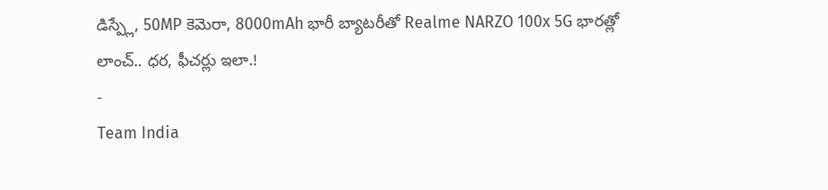డిస్ప్లే, 50MP కెమెరా, 8000mAh భారీ బ్యాటరీతో Realme NARZO 100x 5G భారత్లో లాంచ్.. ధర, ఫీచర్లు ఇలా.!
-
Team India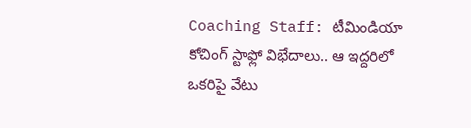Coaching Staff: టీమిండియా కోచింగ్ స్టాఫ్లో విభేదాలు.. ఆ ఇద్దరిలో ఒకరిపై వేటు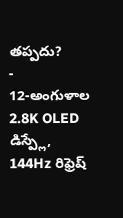తప్పదు?
-
12-అంగుళాల 2.8K OLED డిస్ప్లే, 144Hz రిఫ్రెష్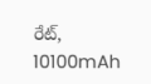రేట్, 10100mAh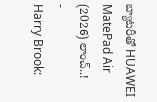బ్యాటరీతో HUAWEI MatePad Air (2026) లాంచ్..!
-
Harry Brook: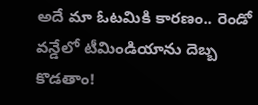అదే మా ఓటమికి కారణం.. రెండో వన్డేలో టీమిండియాను దెబ్బ కొడతాం!